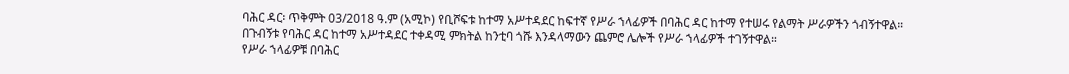ባሕር ዳር፡ ጥቅምት 03/2018 ዓ.ም (አሚኮ) የቢሾፍቱ ከተማ አሥተዳደር ከፍተኛ የሥራ ኀላፊዎች በባሕር ዳር ከተማ የተሠሩ የልማት ሥራዎችን ጎብኝተዋል።
በጉብኝቱ የባሕር ዳር ከተማ አሥተዳደር ተቀዳሚ ምክትል ከንቲባ ጎሹ እንዳላማውን ጨምሮ ሌሎች የሥራ ኀላፊዎች ተገኝተዋል።
የሥራ ኀላፊዎቹ በባሕር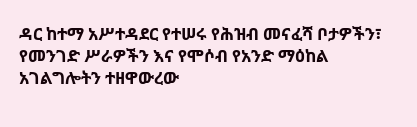ዳር ከተማ አሥተዳደር የተሠሩ የሕዝብ መናፈሻ ቦታዎችን፣ የመንገድ ሥራዎችን እና የሞሶብ የአንድ ማዕከል አገልግሎትን ተዘዋውረው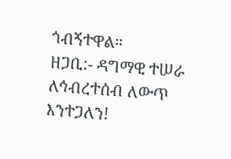ጎብኝተዋል።
ዘጋቢ:- ዳግማዊ ተሠራ
ለኅብረተሰብ ለውጥ እንተጋለን!